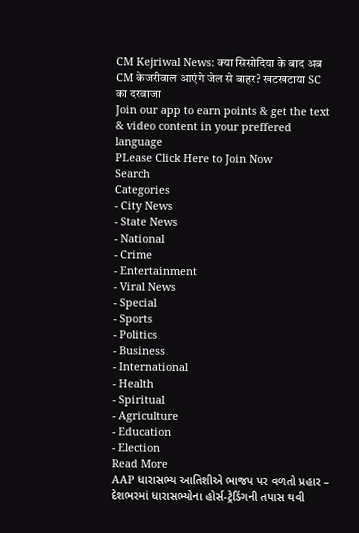CM Kejriwal News: क्या सिसोदिया के बाद अब CM केजरीवाल आएंगे जेल से बाहर? खटखटाया SC का दरवाजा
Join our app to earn points & get the text & video content in your preffered language
PLease Click Here to Join Now
Search
Categories
- City News
- State News
- National
- Crime
- Entertainment
- Viral News
- Special
- Sports
- Politics
- Business
- International
- Health
- Spiritual
- Agriculture
- Education
- Election
Read More
AAP ધારાસભ્ય આતિશીએ ભાજપ પર વળતો પ્રહાર – દેશભરમાં ધારાસભ્યોના હોર્સ-ટ્રેડિંગની તપાસ થવી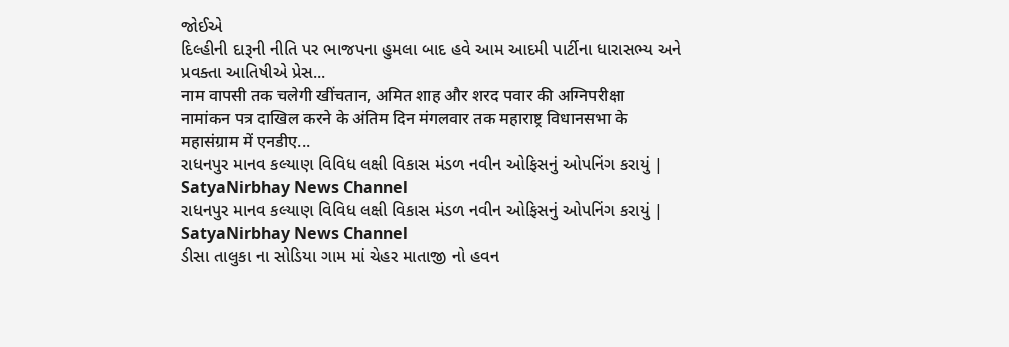જોઈએ
દિલ્હીની દારૂની નીતિ પર ભાજપના હુમલા બાદ હવે આમ આદમી પાર્ટીના ધારાસભ્ય અને પ્રવક્તા આતિષીએ પ્રેસ...
नाम वापसी तक चलेगी खींचतान, अमित शाह और शरद पवार की अग्निपरीक्षा
नामांकन पत्र दाखिल करने के अंतिम दिन मंगलवार तक महाराष्ट्र विधानसभा के महासंग्राम में एनडीए...
રાધનપુર માનવ કલ્યાણ વિવિધ લક્ષી વિકાસ મંડળ નવીન ઓફિસનું ઓપનિંગ કરાયું | SatyaNirbhay News Channel
રાધનપુર માનવ કલ્યાણ વિવિધ લક્ષી વિકાસ મંડળ નવીન ઓફિસનું ઓપનિંગ કરાયું | SatyaNirbhay News Channel
ડીસા તાલુકા ના સોડિયા ગામ માં ચેહર માતાજી નો હવન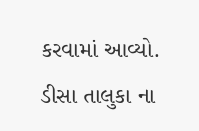કરવામાં આવ્યો.
ડીસા તાલુકા ના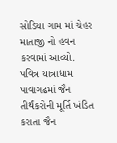સોડિયા ગામ માં ચેહર માતાજી નો હવન કરવામાં આવ્યો.
પવિત્ર યાત્રાધામ પાવાગઢમાં જૈન તીર્થંકરોની મૂર્તિ ખંડિત કરાતા જૈન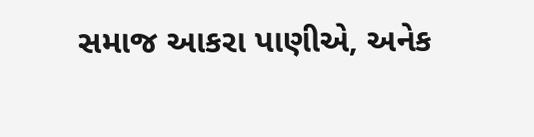સમાજ આકરા પાણીએ, અનેક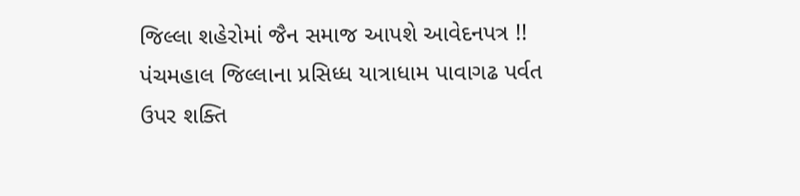જિલ્લા શહેરોમાં જૈન સમાજ આપશે આવેદનપત્ર !!
પંચમહાલ જિલ્લાના પ્રસિધ્ધ યાત્રાધામ પાવાગઢ પર્વત ઉપર શક્તિ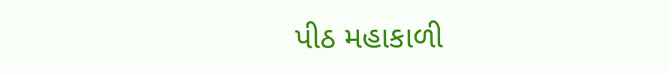પીઠ મહાકાળી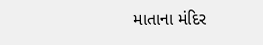માતાના મંદિર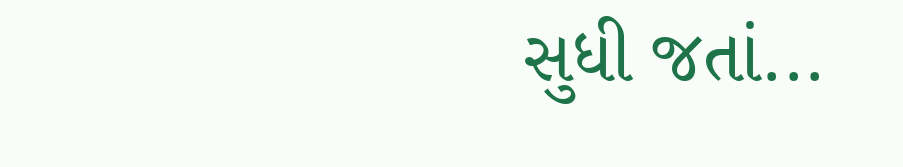સુધી જતાં...